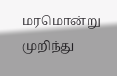மரமொன்று முறிந்து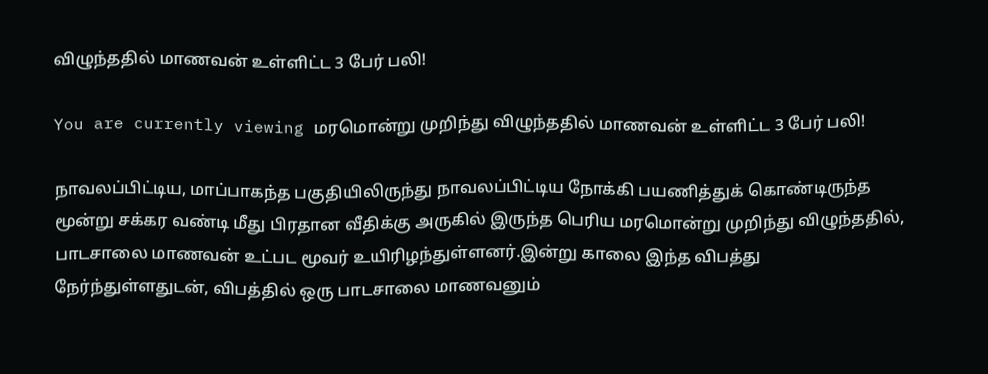விழுந்ததில் மாணவன் உள்ளிட்ட 3 பேர் பலி!

You are currently viewing மரமொன்று முறிந்து விழுந்ததில் மாணவன் உள்ளிட்ட 3 பேர் பலி!

நாவலப்பிட்டிய, மாப்பாகந்த பகுதியிலிருந்து நாவலப்பிட்டிய நோக்கி பயணித்துக் கொண்டிருந்த மூன்று சக்கர வண்டி மீது பிரதான வீதிக்கு அருகில் இருந்த பெரிய மரமொன்று முறிந்து விழுந்ததில், பாடசாலை மாணவன் உட்பட மூவர் உயிரிழந்துள்ளனர்.இன்று காலை இந்த விபத்து நேர்ந்துள்ளதுடன், விபத்தில் ஒரு பாடசாலை மாணவனும்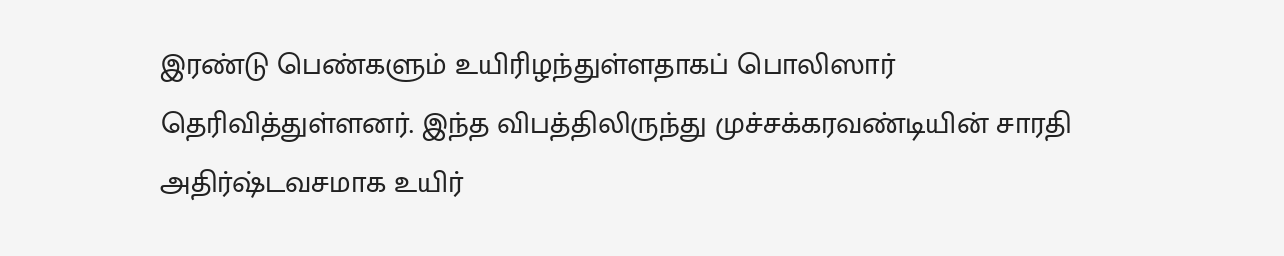இரண்டு பெண்களும் உயிரிழந்துள்ளதாகப் பொலிஸார் தெரிவித்துள்ளனர். இந்த விபத்திலிருந்து முச்சக்கரவண்டியின் சாரதி அதிர்ஷ்டவசமாக உயிர்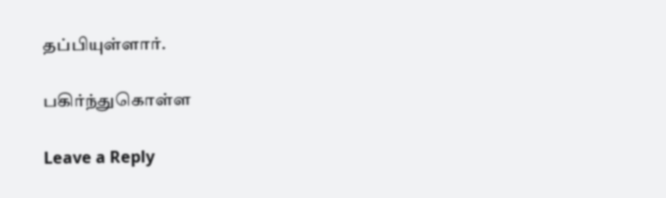தப்பியுள்ளார்.

பகிர்ந்துகொள்ள

Leave a Reply